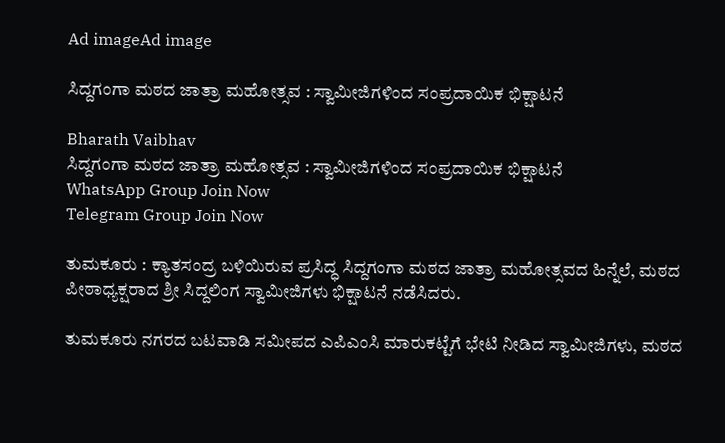Ad imageAd image

ಸಿದ್ದಗಂಗಾ ಮಠದ ಜಾತ್ರಾ ಮಹೋತ್ಸವ : ಸ್ವಾಮೀಜಿಗಳಿಂದ ಸಂಪ್ರದಾಯಿಕ ಭಿಕ್ಷಾಟನೆ

Bharath Vaibhav
ಸಿದ್ದಗಂಗಾ ಮಠದ ಜಾತ್ರಾ ಮಹೋತ್ಸವ : ಸ್ವಾಮೀಜಿಗಳಿಂದ ಸಂಪ್ರದಾಯಿಕ ಭಿಕ್ಷಾಟನೆ
WhatsApp Group Join Now
Telegram Group Join Now

ತುಮಕೂರು : ಕ್ಯಾತಸಂದ್ರ ಬಳಿಯಿರುವ ಪ್ರಸಿದ್ಧ ಸಿದ್ದಗಂಗಾ ಮಠದ ಜಾತ್ರಾ ಮಹೋತ್ಸವದ ಹಿನ್ನೆಲೆ, ಮಠದ ಪೀಠಾಧ್ಯಕ್ಷರಾದ ಶ್ರೀ ಸಿದ್ದಲಿಂಗ ಸ್ವಾಮೀಜಿಗಳು ಭಿಕ್ಷಾಟನೆ ನಡೆಸಿದರು.

ತುಮಕೂರು ನಗರದ ಬಟವಾಡಿ ಸಮೀಪದ ಎಪಿಎಂಸಿ ಮಾರುಕಟ್ಟೆಗೆ ಭೇಟಿ ನೀಡಿದ ಸ್ವಾಮೀಜಿಗಳು, ಮಠದ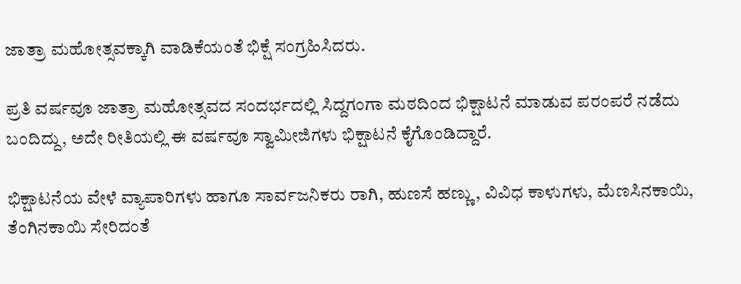ಜಾತ್ರಾ ಮಹೋತ್ಸವಕ್ಕಾಗಿ ವಾಡಿಕೆಯಂತೆ ಭಿಕ್ಷೆ ಸಂಗ್ರಹಿಸಿದರು.

ಪ್ರತಿ ವರ್ಷವೂ ಜಾತ್ರಾ ಮಹೋತ್ಸವದ ಸಂದರ್ಭದಲ್ಲಿ ಸಿದ್ದಗಂಗಾ ಮಠದಿಂದ ಭಿಕ್ಷಾಟನೆ ಮಾಡುವ ಪರಂಪರೆ ನಡೆದು ಬಂದಿದ್ದು, ಅದೇ ರೀತಿಯಲ್ಲಿ ಈ ವರ್ಷವೂ ಸ್ವಾಮೀಜಿಗಳು ಭಿಕ್ಷಾಟನೆ ಕೈಗೊಂಡಿದ್ದಾರೆ.

ಭಿಕ್ಷಾಟನೆಯ ವೇಳೆ ವ್ಯಾಪಾರಿಗಳು ಹಾಗೂ ಸಾರ್ವಜನಿಕರು ರಾಗಿ, ಹುಣಸೆ ಹಣ್ಣು, ವಿವಿಧ ಕಾಳುಗಳು, ಮೆಣಸಿನಕಾಯಿ, ತೆಂಗಿನಕಾಯಿ ಸೇರಿದಂತೆ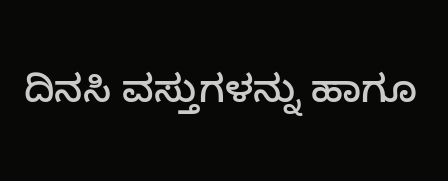ದಿನಸಿ ವಸ್ತುಗಳನ್ನು ಹಾಗೂ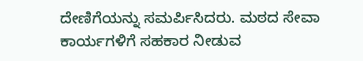ದೇಣಿಗೆಯನ್ನು ಸಮರ್ಪಿಸಿದರು. ಮಠದ ಸೇವಾ ಕಾರ್ಯಗಳಿಗೆ ಸಹಕಾರ ನೀಡುವ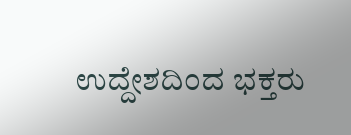ಉದ್ದೇಶದಿಂದ ಭಕ್ತರು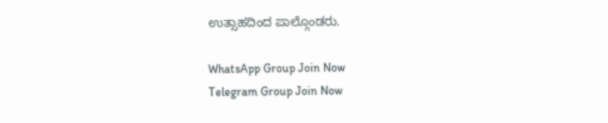ಉತ್ಸಾಹದಿಂದ ಪಾಲ್ಗೊಂಡರು.

WhatsApp Group Join Now
Telegram Group Join Now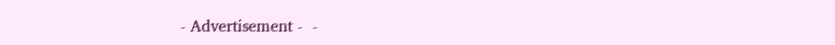- Advertisement -  -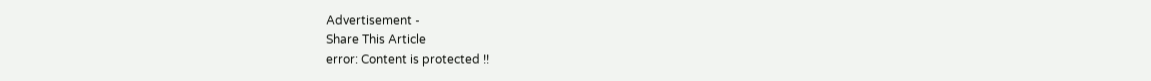Advertisement -
Share This Article
error: Content is protected !!